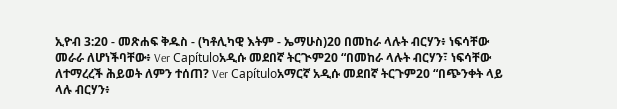ኢዮብ 3:20 - መጽሐፍ ቅዱስ - (ካቶሊካዊ እትም - ኤማሁስ)20 በመከራ ላሉት ብርሃን፥ ነፍሳቸው መራራ ለሆነችባቸው፥ Ver Capítuloአዲሱ መደበኛ ትርጒም20 “በመከራ ላሉት ብርሃን፣ ነፍሳቸው ለተማረረች ሕይወት ለምን ተሰጠ? Ver Capítuloአማርኛ አዲሱ መደበኛ ትርጉም20 “በጭንቀት ላይ ላሉ ብርሃን፥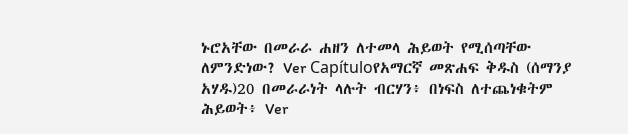ኑሮአቸው በመራራ ሐዘን ለተመላ ሕይወት የሚሰጣቸው ለምንድነው? Ver Capítuloየአማርኛ መጽሐፍ ቅዱስ (ሰማንያ አሃዱ)20 በመራራነት ላሉት ብርሃን፥ በነፍስ ለተጨነቁትም ሕይወት፥ Ver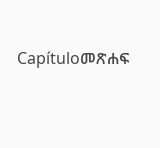Capítuloመጽሐፍ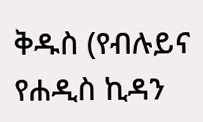ቅዱስ (የብሉይና የሐዲስ ኪዳን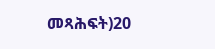መጻሕፍት)20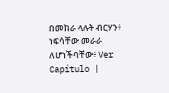በመከራ ላሉት ብርሃን፥ ነፍሳቸው መራራ ለሆነችባቸው፥ Ver Capítulo |